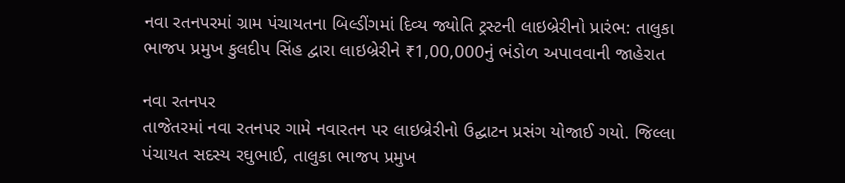નવા રતનપરમાં ગ્રામ પંચાયતના બિલ્ડીંગમાં દિવ્ય જ્યોતિ ટ્રસ્ટની લાઇબ્રેરીનો પ્રારંભ: તાલુકા ભાજપ પ્રમુખ કુલદીપ સિંહ દ્વારા લાઇબ્રેરીને ₹1,00,000નું ભંડોળ અપાવવાની જાહેરાત

નવા રતનપર
તાજેતરમાં નવા રતનપર ગામે નવારતન પર લાઇબ્રેરીનો ઉદ્ઘાટન પ્રસંગ યોજાઈ ગયો. જિલ્લા પંચાયત સદસ્ય રઘુભાઈ, તાલુકા ભાજપ પ્રમુખ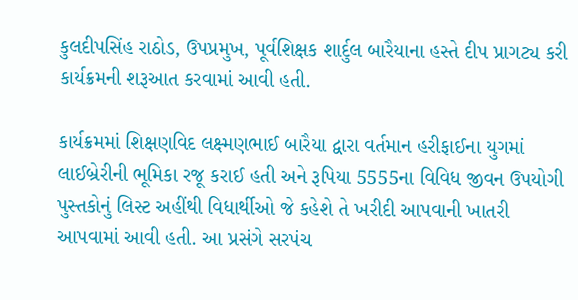કુલદીપસિંહ રાઠોડ, ઉપપ્રમુખ, પૂર્વશિક્ષક શાર્દુલ બારૈયાના હસ્તે દીપ પ્રાગટ્ય કરી કાર્યક્રમની શરૂઆત કરવામાં આવી હતી.

કાર્યક્રમમાં શિક્ષણવિદ લક્ષ્મણભાઈ બારૈયા દ્વારા વર્તમાન હરીફાઈના યુગમાં લાઈબ્રેરીની ભૂમિકા રજૂ કરાઈ હતી અને રૂપિયા 5555ના વિવિધ જીવન ઉપયોગી પુસ્તકોનું લિસ્ટ અહીંથી વિધાર્થીઓ જે કહેશે તે ખરીદી આપવાની ખાતરી આપવામાં આવી હતી. આ પ્રસંગે સરપંચ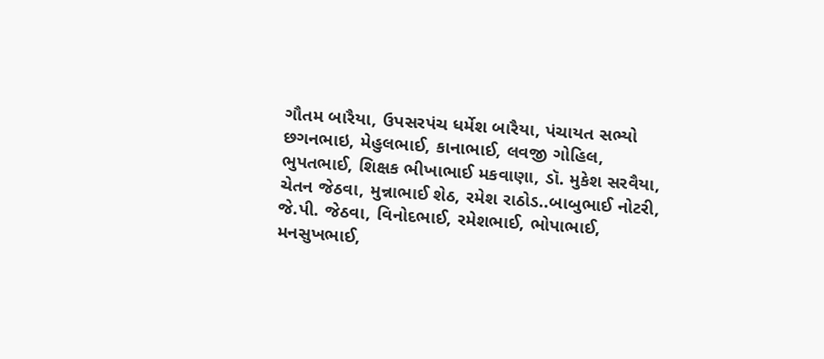ગૌતમ બારૈયા, ઉપસરપંચ ધર્મેશ બારૈયા, પંચાયત સભ્યો છગનભાઇ, મેહુલભાઈ, કાનાભાઈ, લવજી ગોહિલ, ભુપતભાઈ, શિક્ષક ભીખાભાઈ મકવાણા, ડૉ. મુકેશ સરવૈયા, ચેતન જેઠવા, મુન્નાભાઈ શેઠ, રમેશ રાઠોડ..બાબુભાઈ નોટરી, જે.પી. જેઠવા, વિનોદભાઈ, રમેશભાઈ, ભોપાભાઈ, મનસુખભાઈ,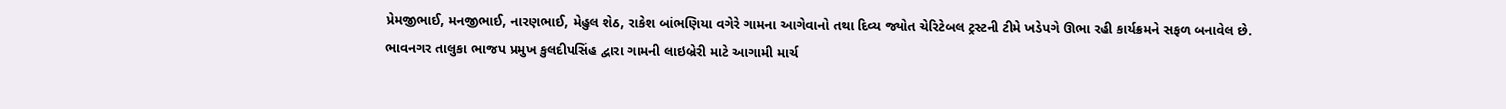પ્રેમજીભાઈ, મનજીભાઈ, નારણભાઈ, મેહુલ શેઠ, રાકેશ બાંભણિયા વગેરે ગામના આગેવાનો તથા દિવ્ય જ્યોત ચેરિટેબલ ટ્રસ્ટની ટીમે ખડેપગે ઊભા રહી કાર્યક્રમને સફળ બનાવેલ છે.
ભાવનગર તાલુકા ભાજપ પ્રમુખ કુલદીપસિંહ દ્વારા ગામની લાઇબ્રેરી માટે આગામી માર્ચ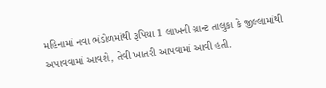મહિનામાં નવા ભંડોળમાંથી રૂપિયા 1 લાખની ગ્રાન્ટ તાલુકા કે જીલ્લામાંથી અપાવવામાં આવશે, તેવી ખાતરી આપવામાં આવી હતી.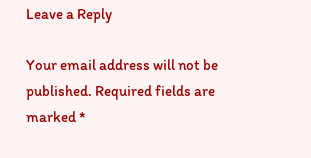Leave a Reply

Your email address will not be published. Required fields are marked *